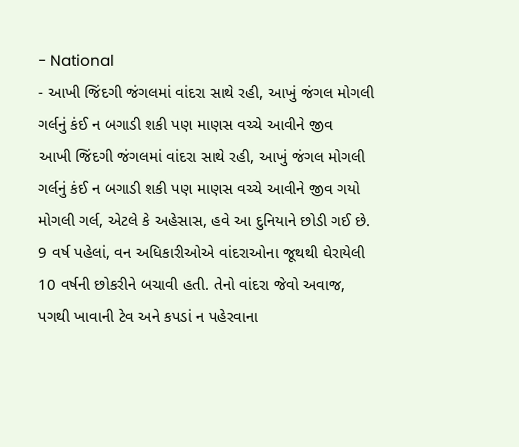- National
- આખી જિંદગી જંગલમાં વાંદરા સાથે રહી, આખું જંગલ મોગલી ગર્લનું કંઈ ન બગાડી શકી પણ માણસ વચ્ચે આવીને જીવ
આખી જિંદગી જંગલમાં વાંદરા સાથે રહી, આખું જંગલ મોગલી ગર્લનું કંઈ ન બગાડી શકી પણ માણસ વચ્ચે આવીને જીવ ગયો
મોગલી ગર્લ, એટલે કે અહેસાસ, હવે આ દુનિયાને છોડી ગઈ છે. 9 વર્ષ પહેલાં, વન અધિકારીઓએ વાંદરાઓના જૂથથી ઘેરાયેલી 10 વર્ષની છોકરીને બચાવી હતી. તેનો વાંદરા જેવો અવાજ, પગથી ખાવાની ટેવ અને કપડાં ન પહેરવાના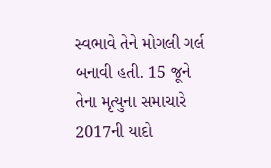સ્વભાવે તેને મોગલી ગર્લ બનાવી હતી. 15 જૂને તેના મૃત્યુના સમાચારે 2017ની યાદો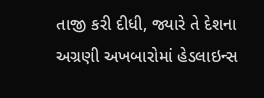તાજી કરી દીધી, જ્યારે તે દેશના અગ્રણી અખબારોમાં હેડલાઇન્સ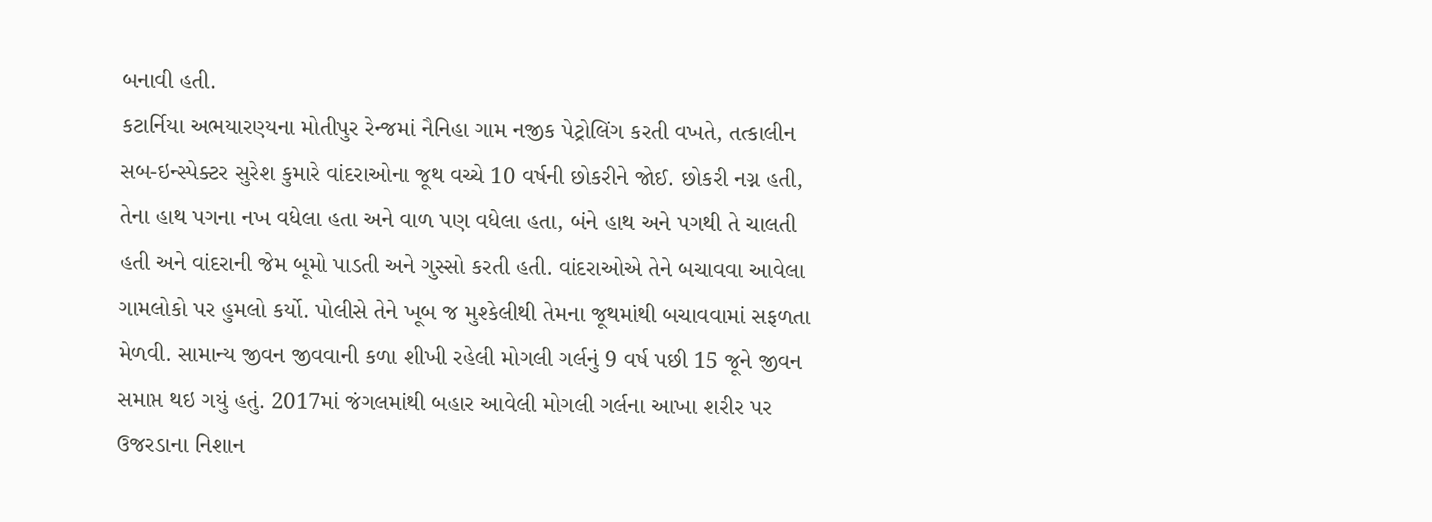બનાવી હતી.
કટાર્નિયા અભયારણ્યના મોતીપુર રેન્જમાં નૈનિહા ગામ નજીક પેટ્રોલિંગ કરતી વખતે, તત્કાલીન સબ-ઇન્સ્પેક્ટર સુરેશ કુમારે વાંદરાઓના જૂથ વચ્ચે 10 વર્ષની છોકરીને જોઈ. છોકરી નગ્ન હતી, તેના હાથ પગના નખ વધેલા હતા અને વાળ પણ વધેલા હતા, બંને હાથ અને પગથી તે ચાલતી હતી અને વાંદરાની જેમ બૂમો પાડતી અને ગુસ્સો કરતી હતી. વાંદરાઓએ તેને બચાવવા આવેલા ગામલોકો પર હુમલો કર્યો. પોલીસે તેને ખૂબ જ મુશ્કેલીથી તેમના જૂથમાંથી બચાવવામાં સફળતા મેળવી. સામાન્ય જીવન જીવવાની કળા શીખી રહેલી મોગલી ગર્લનું 9 વર્ષ પછી 15 જૂને જીવન સમાપ્ત થઇ ગયું હતું. 2017માં જંગલમાંથી બહાર આવેલી મોગલી ગર્લના આખા શરીર પર ઉજરડાના નિશાન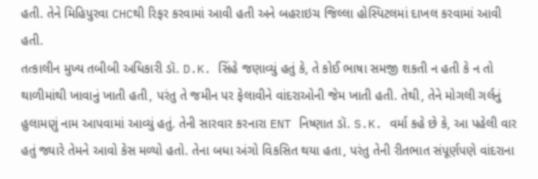હતી. તેને મિહિપુરવા CHCથી રિફર કરવામાં આવી હતી અને બહરાઇચ જિલ્લા હોસ્પિટલમાં દાખલ કરવામાં આવી હતી.
તત્કાલીન મુખ્ય તબીબી અધિકારી ડૉ. D.K. સિંહે જણાવ્યું હતું કે, તે કોઈ ભાષા સમજી શકતી ન હતી કે ન તો થાળીમાંથી ખાવાનું ખાતી હતી, પરંતુ તે જમીન પર ફેલાવીને વાંદરાઓની જેમ ખાતી હતી. તેથી, તેને મોગલી ગર્લનું હુલામણું નામ આપવામાં આવ્યું હતું. તેની સારવાર કરનારા ENT નિષ્ણાત ડૉ. S.K. વર્મા કહે છે કે, આ પહેલી વાર હતું જ્યારે તેમને આવો કેસ મળ્યો હતો. તેના બધા અંગો વિકસિત થયા હતા, પરંતુ તેની રીતભાત સંપૂર્ણપણે વાંદરાના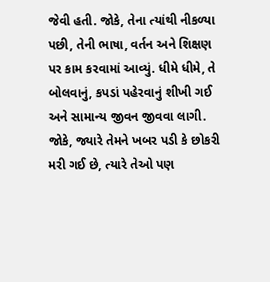જેવી હતી. જોકે, તેના ત્યાંથી નીકળ્યા પછી, તેની ભાષા, વર્તન અને શિક્ષણ પર કામ કરવામાં આવ્યું. ધીમે ધીમે, તે બોલવાનું, કપડાં પહેરવાનું શીખી ગઈ અને સામાન્ય જીવન જીવવા લાગી. જોકે, જ્યારે તેમને ખબર પડી કે છોકરી મરી ગઈ છે, ત્યારે તેઓ પણ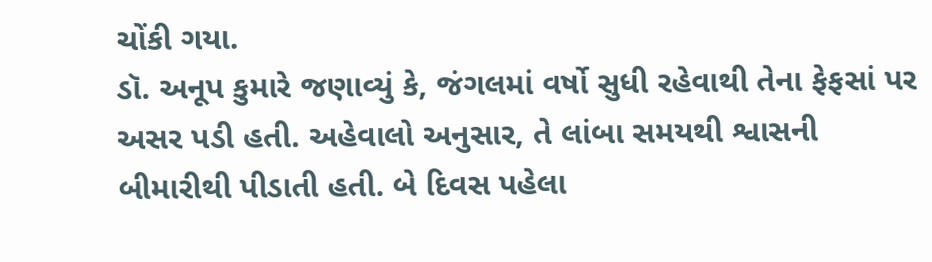ચોંકી ગયા.
ડૉ. અનૂપ કુમારે જણાવ્યું કે, જંગલમાં વર્ષો સુધી રહેવાથી તેના ફેફસાં પર અસર પડી હતી. અહેવાલો અનુસાર, તે લાંબા સમયથી શ્વાસની બીમારીથી પીડાતી હતી. બે દિવસ પહેલા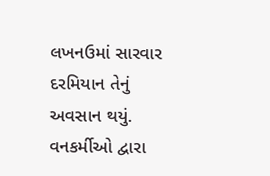લખનઉમાં સારવાર દરમિયાન તેનું અવસાન થયું. વનકર્મીઓ દ્વારા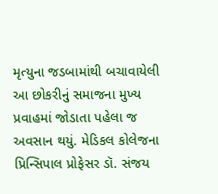મૃત્યુના જડબામાંથી બચાવાયેલી આ છોકરીનું સમાજના મુખ્ય પ્રવાહમાં જોડાતા પહેલા જ અવસાન થયું. મેડિકલ કોલેજના પ્રિન્સિપાલ પ્રોફેસર ડૉ. સંજય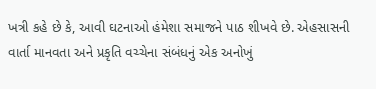ખત્રી કહે છે કે, આવી ઘટનાઓ હંમેશા સમાજને પાઠ શીખવે છે. એહસાસની વાર્તા માનવતા અને પ્રકૃતિ વચ્ચેના સંબંધનું એક અનોખું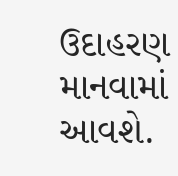ઉદાહરણ માનવામાં આવશે.